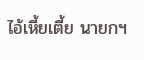ไอ้เหี้ยเตี้ย นายกฯ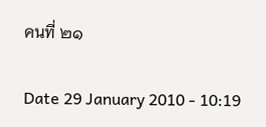คนที่ ๒๑

Date 29 January 2010 - 10:19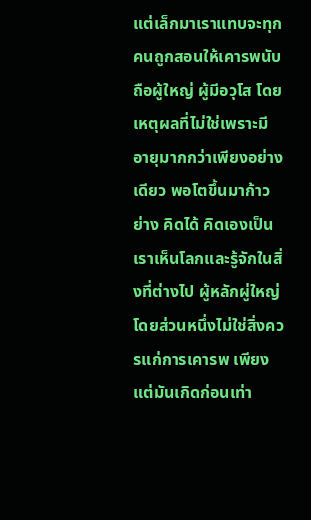แต่เล็กมาเราแทบจะทุกคนถูกสอนให้เคารพนับถือผู้ใหญ่ ผู้มีอวุโส โดยเหตุผลที่ไม่ใช่เพราะมีอายุมากกว่าเพียงอย่างเดียว พอโตขึ้นมาก้าวย่าง คิดได้ คิดเองเป็น เราเห็นโลกและรู้จักในสิ่งที่ต่างไป ผู้หลักผู่ใหญ่โดยส่วนหนึ่งไม่ใช่สิ่งควรแก่การเคารพ เพียงแต่มันเกิดก่อนเท่า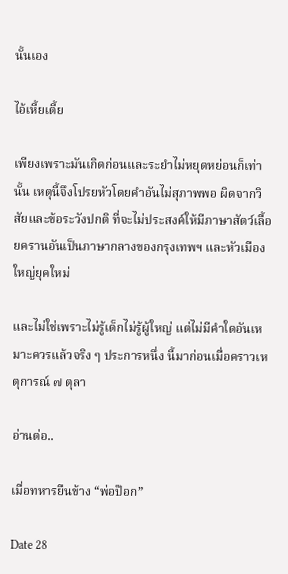นั้นเอง

ไอ้เหี้ยเตี้ย

เพียงเพราะมันเกิดก่อนและระยำไม่หยุดหย่อนก็เท่านั้น เหตุนี้จึงโปรยหัวโดยคำอันไม่สุภาพพอ ผิดจากวิสัยและข้อระวังปกติ ที่จะไม่ประสงค์ให้มีภาษาสัตว์เลื้อยครานอันเป็นภาษากลางของกรุงเทพฯ และหัวเมืองใหญ่ยุคใหม่

และไม่ใช่เพราะไม่รู้เด็กไม่รู้ผู้ใหญ่ แต่ไม่มีคำใดอันเหมาะควรแล้วจริง ๆ ประการหนึ่ง นี้มาก่อนเมื่อคราวเหตุการณ์ ๗ ตุลา

อ่านต่อ..

เมื่อทหารยืนข้าง “พ่อป๊อก”

Date 28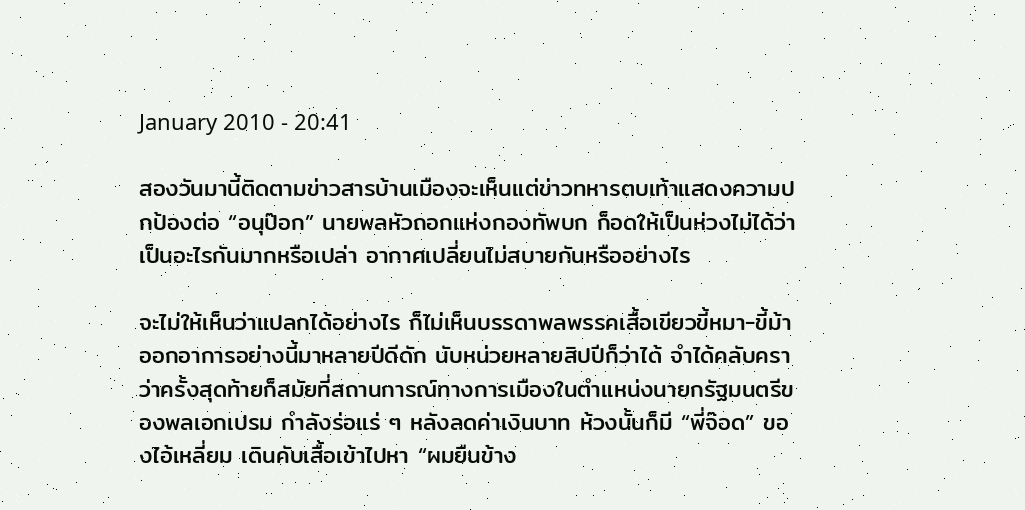January 2010 - 20:41

สองวันมานี้ติดตามข่าวสารบ้านเมืองจะเห็นแต่ข่าวทหารตบเท้าแสดงความปกป้องต่อ “อนุป๊อก” นายพลหัวถอกแห่งกองทัพบก ก็อดให้เป็นห่วงไม่ได้ว่าเป็นอะไรกันมากหรือเปล่า อากาศเปลี่ยนไม่สบายกันหรืออย่างไร

จะไม่ให้เห็นว่าแปลกได้อย่างไร ก็ไม่เห็นบรรดาพลพรรคเสื้อเขียวขี้หมา-ขี้ม้าออกอาการอย่างนี้มาหลายปีดีดัก นับหน่วยหลายสิปปีก็ว่าได้ จำได้คลับคราว่าครั้งสุดท้ายก็สมัยที่สถานการณ์ทางการเมืองในตำแหน่งนายกรัฐมนตรีของพลเอกเปรม กำลังร่อแร่ ๆ หลังลดค่าเงินบาท ห้วงนั้นก็มี “พี่จ๊อด” ของไอ้เหลี่ยม เดินคับเสื้อเข้าไปหา “ผมยืนข้าง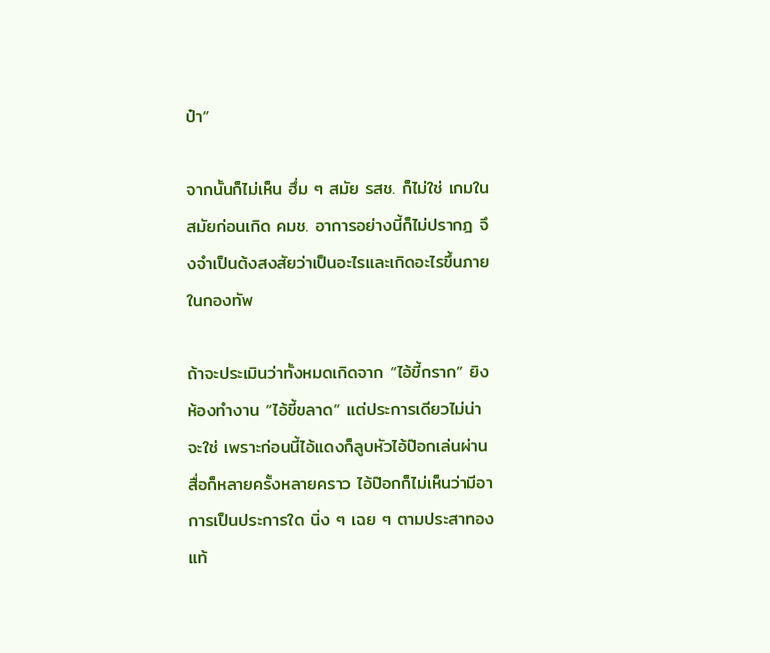ป๋า”

จากนั้นก็ไม่เห็น ฮึ่ม ๆ สมัย รสช. ก็ไม่ใช่ เกมในสมัยก่อนเกิด คมช. อาการอย่างนี้ก็ไม่ปรากฎ จึงจำเป็นต้งสงสัยว่าเป็นอะไรและเกิดอะไรขึ้นภายในกองทัพ

ถ้าจะประเมินว่าทั้งหมดเกิดจาก “ไอ้ขี้กราก” ยิงห้องทำงาน “ไอ้ขี้ขลาด” แต่ประการเดียวไม่น่าจะใช่ เพราะก่อนนี้ไอ้แดงก็ลูบหัวไอ้ป๊อกเล่นผ่านสื่อก็หลายครั้งหลายคราว ไอ้ป๊อกก็ไม่เห็นว่ามีอาการเป็นประการใด นิ่ง ๆ เฉย ๆ ตามประสาทองแท้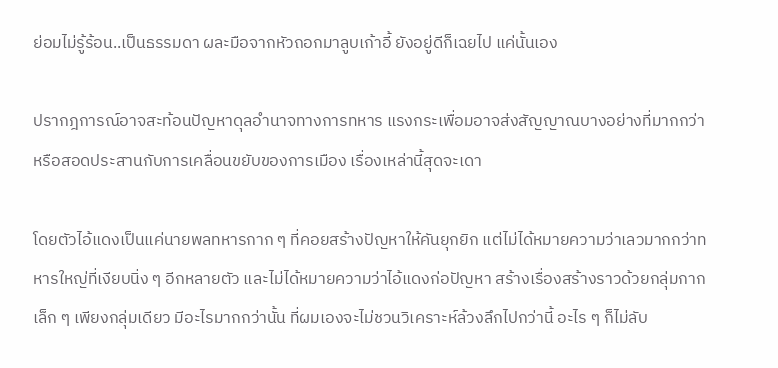ย่อมไม่รู้ร้อน..เป็นธรรมดา ผละมือจากหัวถอกมาลูบเก้าอี้ ยังอยู่ดีก็เฉยไป แค่นั้นเอง

ปรากฎการณ์อาจสะท้อนปัญหาดุลอำนาจทางการทหาร แรงกระเพื่อมอาจส่งสัญญาณบางอย่างที่มากกว่า หรือสอดประสานกับการเคลื่อนขยับของการเมือง เรื่องเหล่านี้สุดจะเดา

โดยตัวไอ้แดงเป็นแค่นายพลทหารกาก ๆ ที่คอยสร้างปัญหาให้คันยุกยิก แต่ไม่ได้หมายความว่าเลวมากกว่าทหารใหญ่ที่เงียบนิ่ง ๆ อีกหลายตัว และไม่ได้หมายความว่าไอ้แดงก่อปัญหา สร้างเรื่องสร้างราวด้วยกลุ่มกากเล็ก ๆ เพียงกลุ่มเดียว มีอะไรมากกว่านั้น ที่ผมเองจะไม่ชวนวิเคราะห์ล้วงลึกไปกว่านี้ อะไร ๆ ก็ไม่ลับ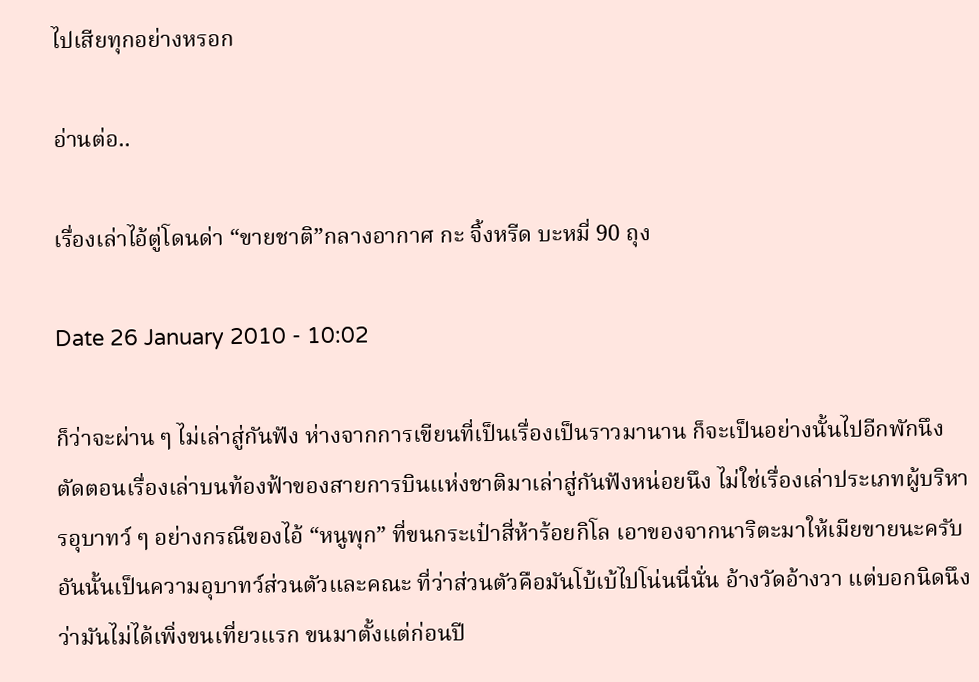ไปเสียทุกอย่างหรอก

อ่านต่อ..

เรื่องเล่าไอ้ตู่โดนด่า “ขายชาติ”กลางอากาศ กะ จิ้งหรีด บะหมี่ 90 ถุง

Date 26 January 2010 - 10:02

ก็ว่าจะผ่าน ๆ ไม่เล่าสู่กันฟัง ห่างจากการเขียนที่เป็นเรื่องเป็นราวมานาน ก็จะเป็นอย่างนั้นไปอีกพักนึง ตัดตอนเรื่องเล่าบนท้องฟ้าของสายการบินแห่งชาติมาเล่าสู่กันฟังหน่อยนึง ไม่ใช่เรื่องเล่าประเภทผู้บริหารอุบาทว์ ๆ อย่างกรณีของไอ้ “หนูพุก” ที่ขนกระเป๋าสี่ห้าร้อยกิโล เอาของจากนาริตะมาให้เมียขายนะครับ อันนั้นเป็นความอุบาทว์ส่วนตัวและคณะ ที่ว่าส่วนตัวคือมันโบ้เบ้ไปโน่นนี่นั่น อ้างวัดอ้างวา แต่บอกนิดนึงว่ามันไม่ได้เพิ่งขนเที่ยวแรก ขนมาตั้งแต่ก่อนปี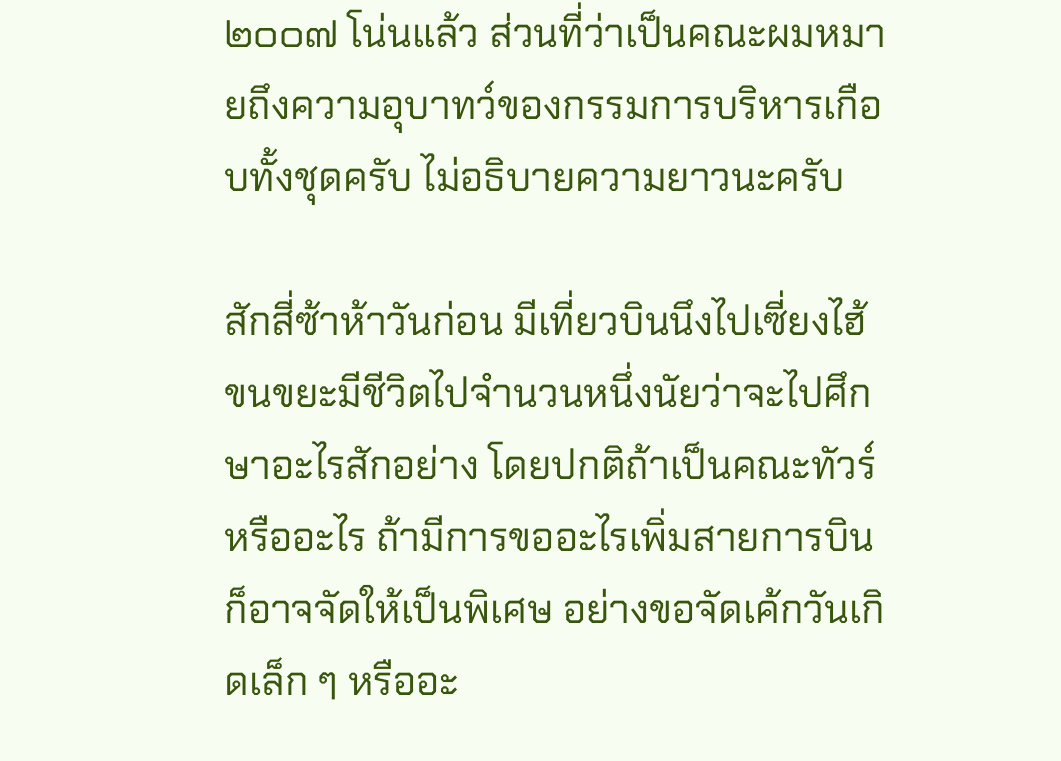๒๐๐๗ โน่นแล้ว ส่วนที่ว่าเป็นคณะผมหมายถึงความอุบาทว์ของกรรมการบริหารเกือบทั้งชุดครับ ไม่อธิบายความยาวนะครับ

สักสี่ซ้าห้าวันก่อน มีเที่ยวบินนึงไปเซี่ยงไฮ้ ขนขยะมีชีวิตไปจำนวนหนึ่งนัยว่าจะไปศึกษาอะไรสักอย่าง โดยปกติถ้าเป็นคณะทัวร์หรืออะไร ถ้ามีการขออะไรเพิ่มสายการบินก็อาจจัดให้เป็นพิเศษ อย่างขอจัดเค้กวันเกิดเล็ก ๆ หรืออะ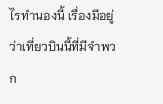ไรทำนองนี้ เรื่องมีอยู่ว่าเที่ยวบินนี้ที่มีจำพวก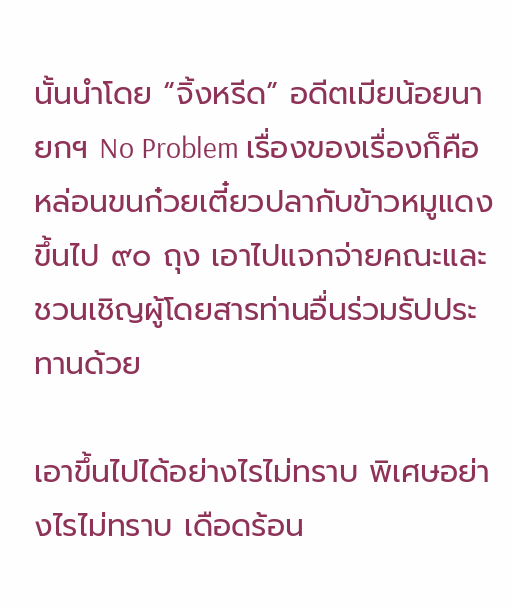นั้นนำโดย “จิ้งหรีด” อดีตเมียน้อยนายกฯ No Problem เรื่องของเรื่องก็คือหล่อนขนก๋วยเตี๋ยวปลากับข้าวหมูแดงขึ้นไป ๙๐ ถุง เอาไปแจกจ่ายคณะและชวนเชิญผู้โดยสารท่านอื่นร่วมรัปประทานด้วย

เอาขึ้นไปได้อย่างไรไม่ทราบ พิเศษอย่างไรไม่ทราบ เดือดร้อน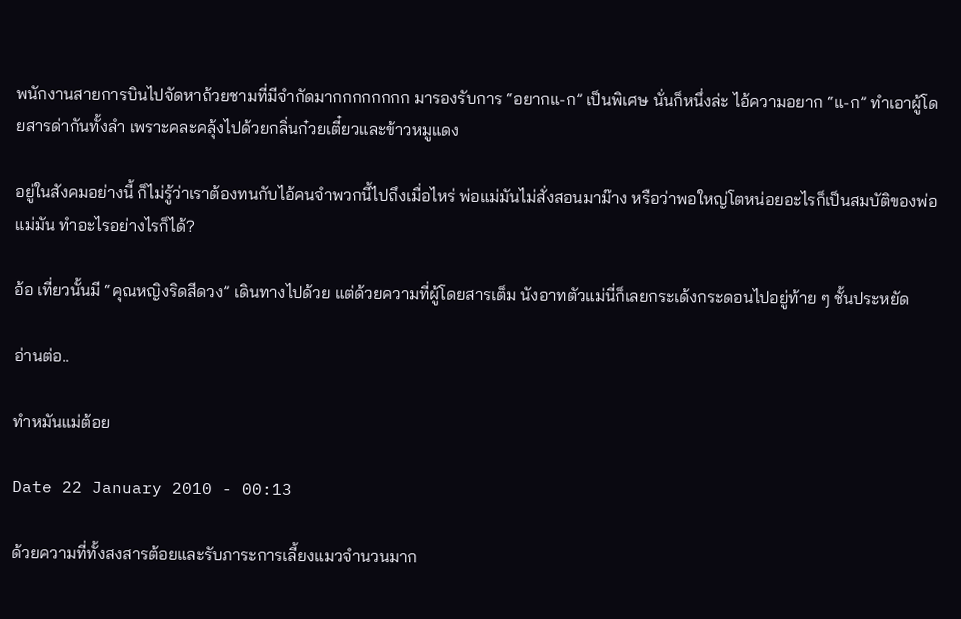พนักงานสายการบินไปจัดหาถ้วยชามที่มีจำกัดมากกกกกกกก มารองรับการ “อยากแ-ก” เป็นพิเศษ นั่นก็หนึ่งล่ะ ไอ้ความอยาก “แ-ก” ทำเอาผู้โดยสารด่ากันทั้งลำ เพราะคละคลุ้งไปด้วยกลิ่นก๋วยเตี๋ยวและข้าวหมูแดง

อยู่ในสังคมอย่างนี้ ก็ไม่รู้ว่าเราต้องทนกับไอ้คนจำพวกนี้ไปถึงเมื่อไหร่ พ่อแม่มันไม่สั่งสอนมาม๊าง หรือว่าพอใหญ่โตหน่อยอะไรก็เป็นสมบัติของพ่อแม่มัน ทำอะไรอย่างไรก็ได้?

อ้อ เที่ยวนั้นมี “คุณหญิงริดสีดวง” เดินทางไปด้วย แต่ด้วยความที่ผู้โดยสารเต็ม นังอาทตัวแม่นี่ก็เลยกระเด้งกระดอนไปอยู่ท้าย ๆ ชั้นประหยัด

อ่านต่อ..

ทำหมันแม่ต้อย

Date 22 January 2010 - 00:13

ด้วยความที่ทั้งสงสารต้อยและรับภาระการเลี้ยงแมวจำนวนมาก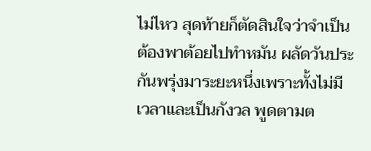ไม่ไหว สุดท้ายก็ตัดสินใจว่าจำเป็นต้องพาต้อยไปทำหมัน ผลัดวันประกันพรุ่งมาระยะหนึ่งเพราะทั้งไม่มีเวลาและเป็นกังวล พูดตามต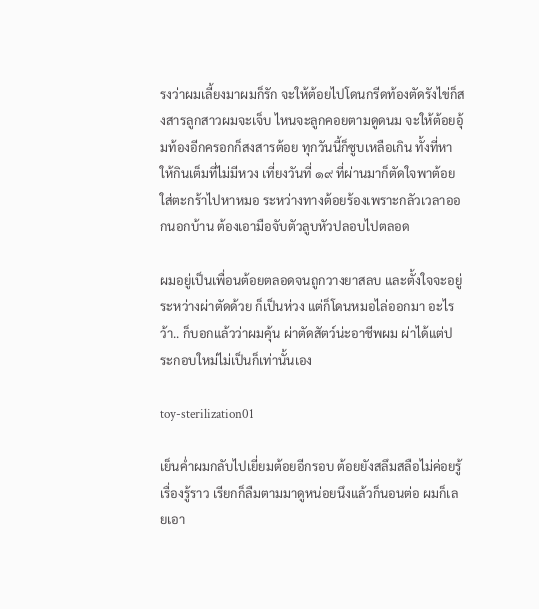รงว่าผมเลี้ยงมาผมก็รัก จะให้ต้อยไปโดนกรีดท้องตัดรังไข่ก็สงสารลูกสาวผมจะเจ็บ ไหนจะลูกคอยตามดูดนม จะให้ต้อยอุ้มท้องอีกครอกก็สงสารต้อย ทุกวันนี้ก็ซูบเหลือเกิน ทั้งที่หาให้กินเต็มที่ไม่มีหวง เที่ยงวันที่ ๑๙ ที่ผ่านมาก็ตัดใจพาต้อยใส่ตะกร้าไปหาหมอ ระหว่างทางต้อยร้องเพราะกลัวเวลาออกนอกบ้าน ต้องเอามือจับตัวลูบหัวปลอบไปตลอด

ผมอยู่เป็นเพื่อนต้อยตลอดจนถูกวางยาสลบ และตั้งใจจะอยู่ระหว่างผ่าตัดด้วย ก็เป็นห่วง แต่ก็โดนหมอไล่ออกมา อะไรว้า.. ก็บอกแล้วว่าผมคุ้น ผ่าตัดสัตว์น่ะอาชีพผม ผ่าได้แต่ประกอบใหม่ไม่เป็นก็เท่านั้นเอง

toy-sterilization01

เย็นค่ำผมกลับไปเยี่ยมต้อยอีกรอบ ต้อยยังสลึมสลือไม่ค่อยรู้เรื่องรู้ราว เรียกก็ลืมตามมาดูหน่อยนึงแล้วก็นอนต่อ ผมก็เลยเอา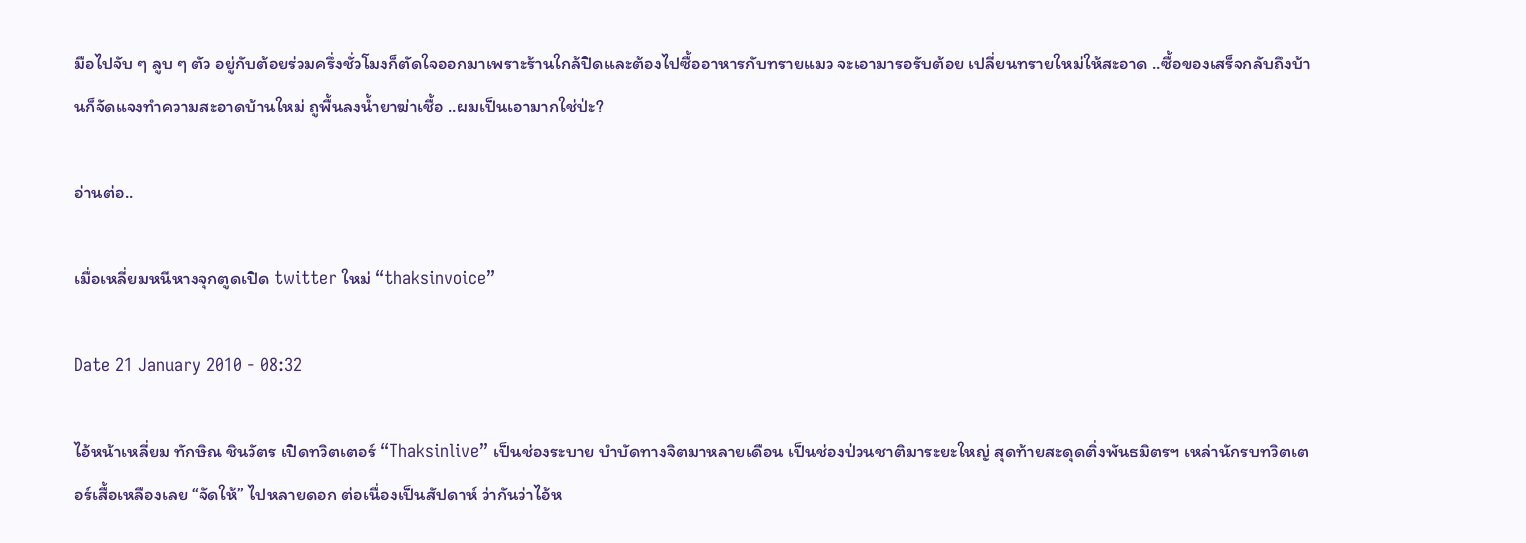มือไปจับ ๆ ลูบ ๆ ตัว อยู่กับต้อยร่วมครึ่งชั่วโมงก็ตัดใจออกมาเพราะร้านใกล้ปิดและต้องไปซื้ออาหารกับทรายแมว จะเอามารอรับต้อย เปลี่ยนทรายใหม่ให้สะอาด ..ซื้อของเสร็จกลับถึงบ้านก็จัดแจงทำความสะอาดบ้านใหม่ ถูพื้นลงน้ำยาฆ่าเชื้อ ..ผมเป็นเอามากใช่ป่ะ?

อ่านต่อ..

เมื่อเหลี่ยมหนีหางจุกตูดเปิด twitter ใหม่ “thaksinvoice”

Date 21 January 2010 - 08:32

ไอ้หน้าเหลี่ยม ทักษิณ ชินวัตร เปิดทวิตเตอร์ “Thaksinlive” เป็นช่องระบาย บำบัดทางจิตมาหลายเดือน เป็นช่องป่วนชาติมาระยะใหญ่ สุดท้ายสะดุดติ่งพันธมิตรฯ เหล่านักรบทวิตเตอร์เสื้อเหลืองเลย “จัดให้” ไปหลายดอก ต่อเนื่องเป็นสัปดาห์ ว่ากันว่าไอ้ห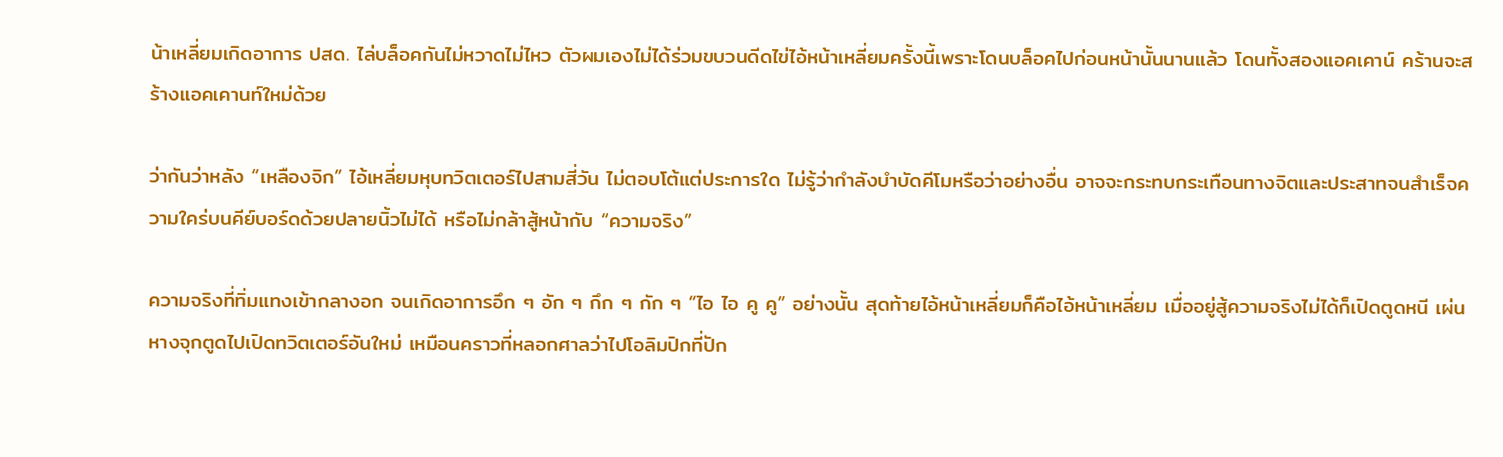น้าเหลี่ยมเกิดอาการ ปสด. ไล่บล็อคกันไม่หวาดไม่ไหว ตัวผมเองไม่ได้ร่วมขบวนดีดไข่ไอ้หน้าเหลี่ยมครั้งนี้เพราะโดนบล็อคไปก่อนหน้านั้นนานแล้ว โดนทั้งสองแอคเคาน์ คร้านจะสร้างแอคเคานท์ใหม่ด้วย

ว่ากันว่าหลัง “เหลืองจิก” ไอ้เหลี่ยมหุบทวิตเตอร์ไปสามสี่วัน ไม่ตอบโต้แต่ประการใด ไม่รู้ว่ากำลังบำบัดคีโมหรือว่าอย่างอื่น อาจจะกระทบกระเทือนทางจิตและประสาทจนสำเร็จความใคร่บนคีย์บอร์ดด้วยปลายนิ้วไม่ได้ หรือไม่กล้าสู้หน้ากับ “ความจริง”

ความจริงที่ทิ่มแทงเข้ากลางอก จนเกิดอาการอึก ๆ อัก ๆ กึก ๆ กัก ๆ “ไอ ไอ คู คู” อย่างนั้น สุดท้ายไอ้หน้าเหลี่ยมก็คือไอ้หน้าเหลี่ยม เมื่ออยู่สู้ความจริงไม่ได้ก็เปิดตูดหนี เผ่นหางจุกตูดไปเปิดทวิตเตอร์อันใหม่ เหมือนคราวที่หลอกศาลว่าไปโอลิมปิกที่ปัก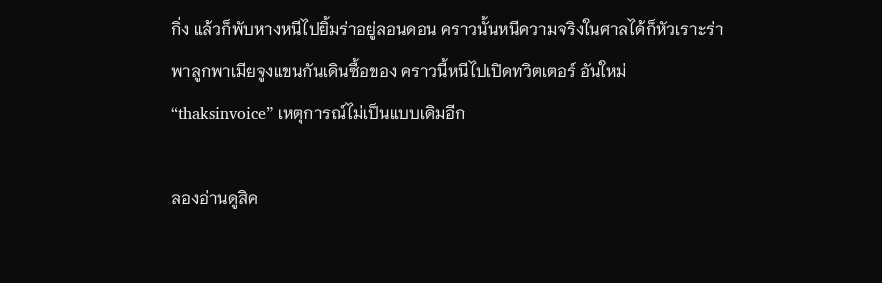กิ่ง แล้วก็พับหางหนีไปยิ้มร่าอยู่ลอนดอน คราวนั้นหนีความจริงในศาลได้ก็หัวเราะร่า พาลูกพาเมียจูงแขนกันเดินซื้อของ คราวนี้หนีไปเปิดทวิตเตอร์ อันใหม่ “thaksinvoice” เหตุการณ์ไม่เป็นแบบเดิมอีก

ลองอ่านดูสิค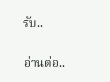รับ..

อ่านต่อ..